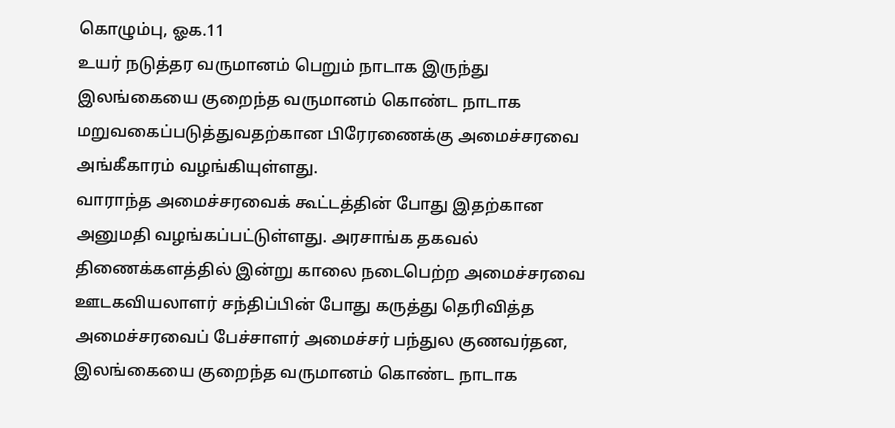கொழும்பு, ஓக.11
உயர் நடுத்தர வருமானம் பெறும் நாடாக இருந்து இலங்கையை குறைந்த வருமானம் கொண்ட நாடாக மறுவகைப்படுத்துவதற்கான பிரேரணைக்கு அமைச்சரவை அங்கீகாரம் வழங்கியுள்ளது.
வாராந்த அமைச்சரவைக் கூட்டத்தின் போது இதற்கான அனுமதி வழங்கப்பட்டுள்ளது. அரசாங்க தகவல் திணைக்களத்தில் இன்று காலை நடைபெற்ற அமைச்சரவை ஊடகவியலாளர் சந்திப்பின் போது கருத்து தெரிவித்த அமைச்சரவைப் பேச்சாளர் அமைச்சர் பந்துல குணவர்தன, இலங்கையை குறைந்த வருமானம் கொண்ட நாடாக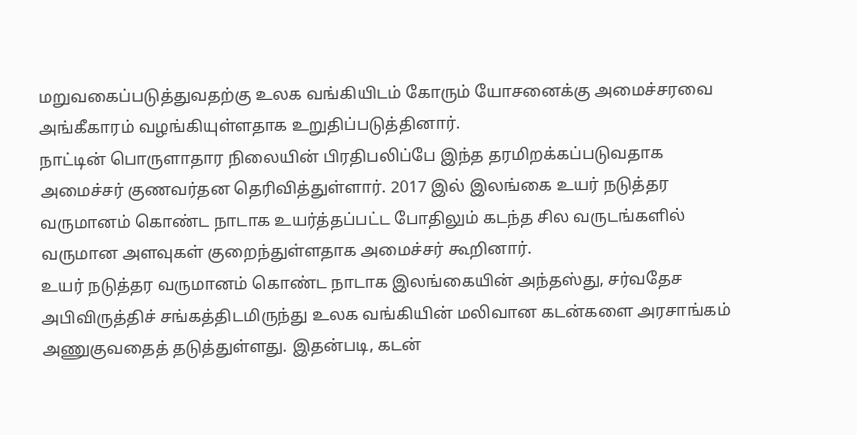மறுவகைப்படுத்துவதற்கு உலக வங்கியிடம் கோரும் யோசனைக்கு அமைச்சரவை அங்கீகாரம் வழங்கியுள்ளதாக உறுதிப்படுத்தினார்.
நாட்டின் பொருளாதார நிலையின் பிரதிபலிப்பே இந்த தரமிறக்கப்படுவதாக அமைச்சர் குணவர்தன தெரிவித்துள்ளார். 2017 இல் இலங்கை உயர் நடுத்தர வருமானம் கொண்ட நாடாக உயர்த்தப்பட்ட போதிலும் கடந்த சில வருடங்களில் வருமான அளவுகள் குறைந்துள்ளதாக அமைச்சர் கூறினார்.
உயர் நடுத்தர வருமானம் கொண்ட நாடாக இலங்கையின் அந்தஸ்து, சர்வதேச அபிவிருத்திச் சங்கத்திடமிருந்து உலக வங்கியின் மலிவான கடன்களை அரசாங்கம் அணுகுவதைத் தடுத்துள்ளது. இதன்படி, கடன்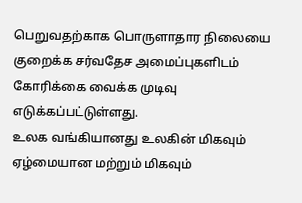பெறுவதற்காக பொருளாதார நிலையை குறைக்க சர்வதேச அமைப்புகளிடம் கோரிக்கை வைக்க முடிவு எடுக்கப்பட்டுள்ளது.
உலக வங்கியானது உலகின் மிகவும் ஏழ்மையான மற்றும் மிகவும்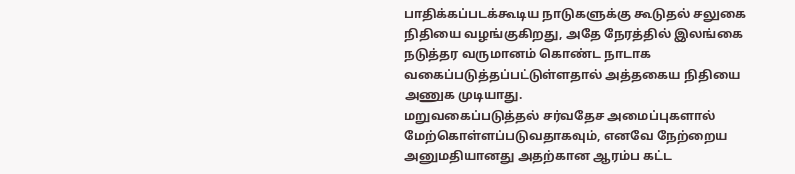பாதிக்கப்படக்கூடிய நாடுகளுக்கு கூடுதல் சலுகை நிதியை வழங்குகிறது, அதே நேரத்தில் இலங்கை நடுத்தர வருமானம் கொண்ட நாடாக வகைப்படுத்தப்பட்டுள்ளதால் அத்தகைய நிதியை அணுக முடியாது.
மறுவகைப்படுத்தல் சர்வதேச அமைப்புகளால் மேற்கொள்ளப்படுவதாகவும், எனவே நேற்றைய அனுமதியானது அதற்கான ஆரம்ப கட்ட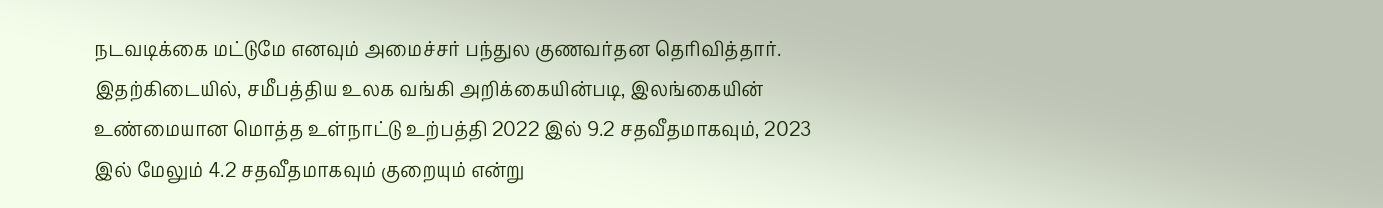நடவடிக்கை மட்டுமே எனவும் அமைச்சர் பந்துல குணவர்தன தெரிவித்தார். இதற்கிடையில், சமீபத்திய உலக வங்கி அறிக்கையின்படி, இலங்கையின் உண்மையான மொத்த உள்நாட்டு உற்பத்தி 2022 இல் 9.2 சதவீதமாகவும், 2023 இல் மேலும் 4.2 சதவீதமாகவும் குறையும் என்று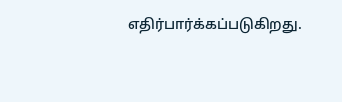எதிர்பார்க்கப்படுகிறது.